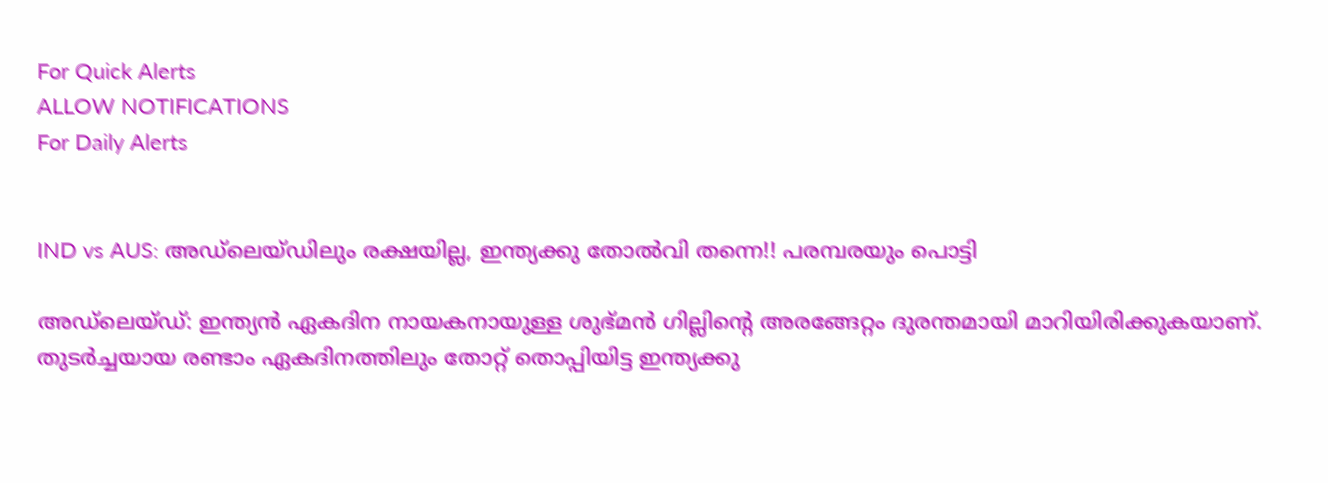For Quick Alerts
ALLOW NOTIFICATIONS
For Daily Alerts


IND vs AUS: അഡ്‌ലെയ്ഡിലും രക്ഷയില്ല, ഇന്ത്യക്കു തോല്‍വി തന്നെ!! പരമ്പരയും പൊട്ടി

അഡ്‌ലെയ്ഡ്: ഇന്ത്യന്‍ ഏകദിന നായകനായുള്ള ശുഭ്മന്‍ ഗില്ലിന്റെ അരങ്ങേറ്റം ദുരന്തമായി മാറിയിരിക്കുകയാണ്. തുടര്‍ച്ചയായ രണ്ടാം ഏകദിനത്തിലും തോറ്റ് തൊപ്പിയിട്ട ഇന്ത്യക്കു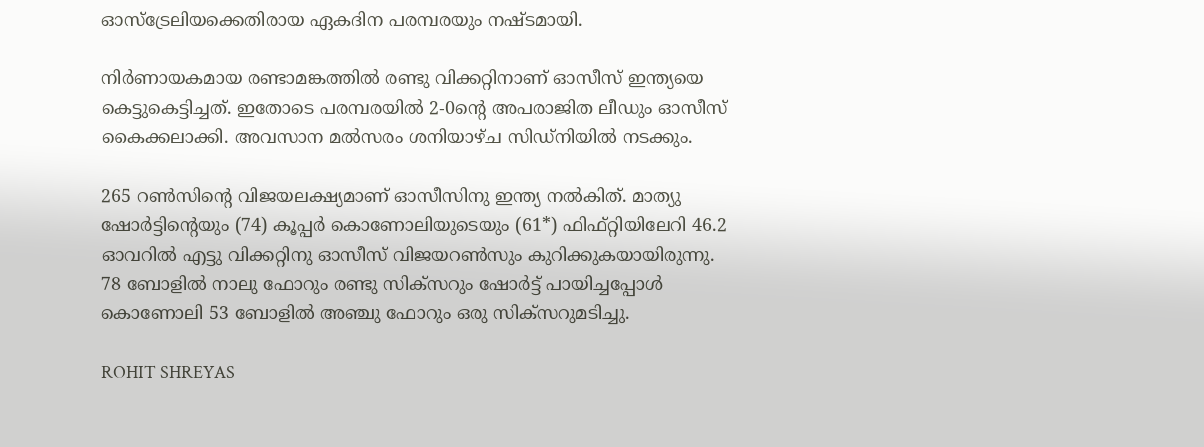ഓസ്‌ട്രേലിയക്കെതിരായ ഏകദിന പരമ്പരയും നഷ്ടമായി.

നിര്‍ണായകമായ രണ്ടാമങ്കത്തില്‍ രണ്ടു വിക്കറ്റിനാണ് ഓസീസ് ഇന്ത്യയെ കെട്ടുകെട്ടിച്ചത്. ഇതോടെ പരമ്പരയില്‍ 2-0ന്റെ അപരാജിത ലീഡും ഓസീസ് കൈക്കലാക്കി. അവസാന മല്‍സരം ശനിയാഴ്ച സിഡ്‌നിയില്‍ നടക്കും.

265 റണ്‍സിന്റെ വിജയലക്ഷ്യമാണ് ഓസീസിനു ഇന്ത്യ നല്‍കിത്. മാത്യു ഷോര്‍ട്ടിന്റെയും (74) കൂപ്പര്‍ കൊണോലിയുടെയും (61*) ഫിഫ്റ്റിയിലേറി 46.2 ഓവറില്‍ എട്ടു വിക്കറ്റിനു ഓസീസ് വിജയറണ്‍സും കുറിക്കുകയായിരുന്നു. 78 ബോളില്‍ നാലു ഫോറും രണ്ടു സിക്‌സറും ഷോര്‍ട്ട് പായിച്ചപ്പോള്‍ കൊണോലി 53 ബോളില്‍ അഞ്ചു ഫോറും ഒരു സിക്‌സറുമടിച്ചു.

ROHIT SHREYAS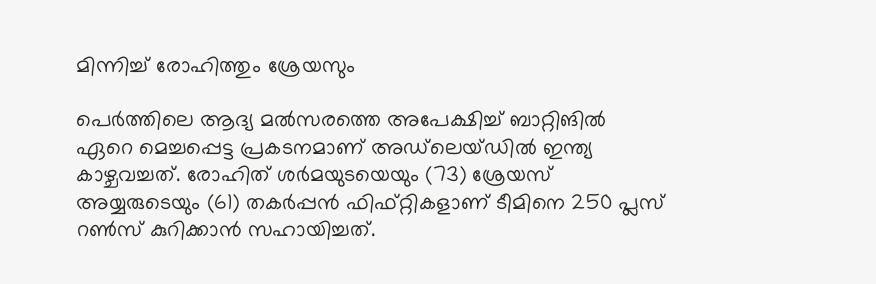മിന്നിച്ച് രോഹിത്തും ശ്രേയസും

പെര്‍ത്തിലെ ആദ്യ മല്‍സരത്തെ അപേക്ഷിച്ച് ബാറ്റിങില്‍ ഏറെ മെച്ചപ്പെട്ട പ്രകടനമാണ് അഡ്‌ലെയ്ഡില്‍ ഇന്ത്യ കാഴ്ചവച്ചത്. രോഹിത് ശര്‍മയുടയെയും (73) ശ്രേയസ് അയ്യരുടെയും (61) തകര്‍പ്പന്‍ ഫിഫ്റ്റികളാണ് ടീമിനെ 250 പ്ലസ് റണ്‍സ് കുറിക്കാന്‍ സഹായിച്ചത്.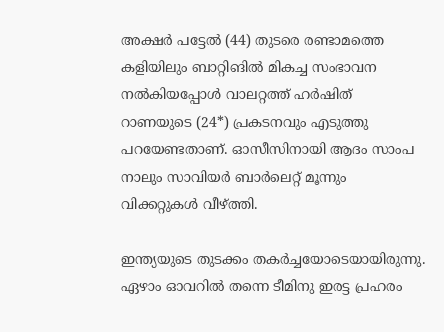അക്ഷര്‍ പട്ടേല്‍ (44) തുടരെ രണ്ടാമത്തെ കളിയിലും ബാറ്റിങില്‍ മികച്ച സംഭാവന നല്‍കിയപ്പോള്‍ വാലറ്റത്ത് ഹര്‍ഷിത് റാണയുടെ (24*) പ്രകടനവും എടുത്തു പറയേണ്ടതാണ്. ഓസീസിനായി ആദം സാംപ നാലും സാവിയര്‍ ബാര്‍ലെറ്റ് മൂന്നും വിക്കറ്റുകള്‍ വീഴ്ത്തി.

ഇന്ത്യയുടെ തുടക്കം തകര്‍ച്ചയോടെയായിരുന്നു. ഏഴാം ഓവറില്‍ തന്നെ ടീമിനു ഇരട്ട പ്രഹരം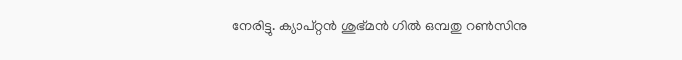നേരിട്ടു. ക്യാപ്റ്റന്‍ ശുഭ്മന്‍ ഗില്‍ ഒമ്പതു റണ്‍സിനു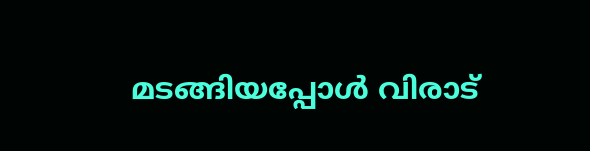മടങ്ങിയപ്പോള്‍ വിരാട്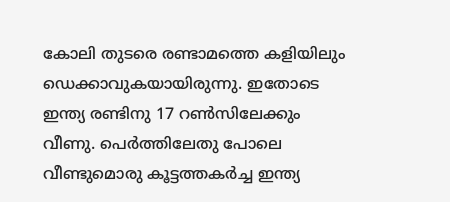കോലി തുടരെ രണ്ടാമത്തെ കളിയിലും ഡെക്കാവുകയായിരുന്നു. ഇതോടെ ഇന്ത്യ രണ്ടിനു 17 റണ്‍സിലേക്കും വീണു. പെര്‍ത്തിലേതു പോലെ വീണ്ടുമൊരു കൂട്ടത്തകര്‍ച്ച ഇന്ത്യ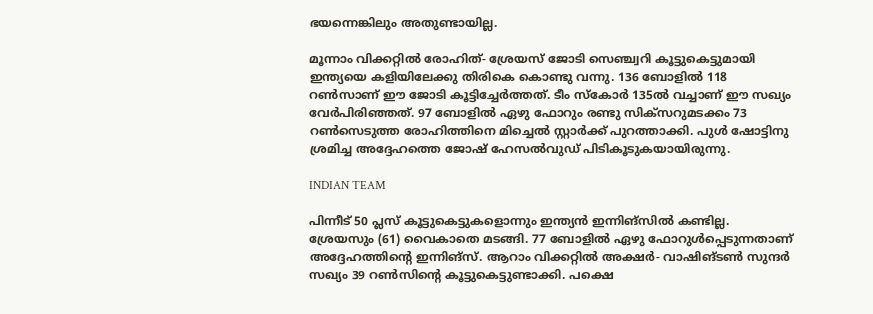ഭയന്നെങ്കിലും അതുണ്ടായില്ല.

മൂന്നാം വിക്കറ്റില്‍ രോഹിത്- ശ്രേയസ് ജോടി സെഞ്ച്വറി കൂട്ടുകെട്ടുമായി ഇന്ത്യയെ കളിയിലേക്കു തിരികെ കൊണ്ടു വന്നു. 136 ബോളില്‍ 118 റണ്‍സാണ് ഈ ജോടി കൂട്ടിച്ചേര്‍ത്തത്. ടീം സ്‌കോര്‍ 135ല്‍ വച്ചാണ് ഈ സഖ്യം വേര്‍പിരിഞ്ഞത്. 97 ബോളില്‍ ഏഴു ഫോറും രണ്ടു സിക്‌സറുമടക്കം 73 റണ്‍സെടുത്ത രോഹിത്തിനെ മിച്ചെല്‍ സ്റ്റാര്‍ക്ക് പുറത്താക്കി. പുള്‍ ഷോട്ടിനു ശ്രമിച്ച അദ്ദേഹത്തെ ജോഷ് ഹേസല്‍വുഡ് പിടികൂടുകയായിരുന്നു.

INDIAN TEAM

പിന്നീട് 50 പ്ലസ് കൂട്ടുകെട്ടുകളൊന്നും ഇന്ത്യന്‍ ഇന്നിങ്‌സില്‍ കണ്ടില്ല. ശ്രേയസും (61) വൈകാതെ മടങ്ങി. 77 ബോളില്‍ ഏഴു ഫോറുള്‍പ്പെടുന്നതാണ് അദ്ദേഹത്തിന്റെ ഇന്നിങ്‌സ്. ആറാം വിക്കറ്റില്‍ അക്ഷര്‍- വാഷിങ്ടണ്‍ സുന്ദര്‍ സഖ്യം 39 റണ്‍സിന്റെ കൂട്ടുകെട്ടുണ്ടാക്കി. പക്ഷെ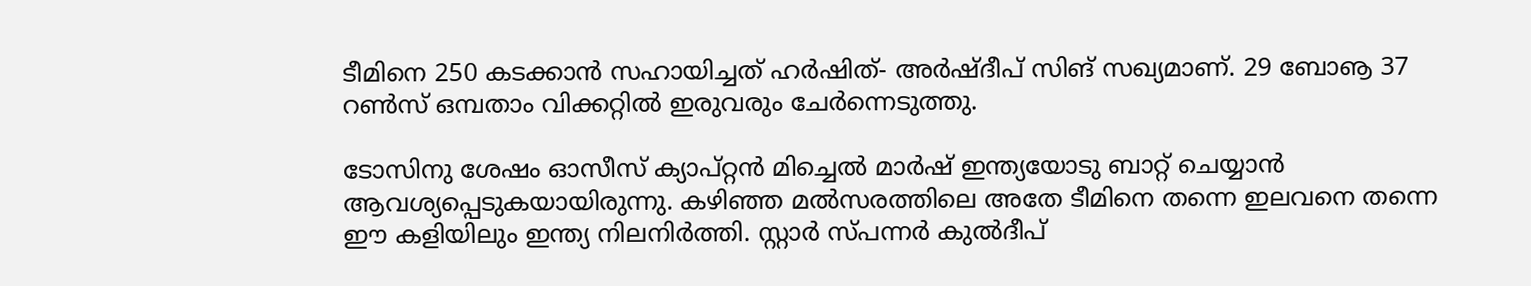ടീമിനെ 250 കടക്കാന്‍ സഹായിച്ചത് ഹര്‍ഷിത്- അര്‍ഷ്ദീപ് സിങ് സഖ്യമാണ്. 29 ബോൡ 37 റണ്‍സ് ഒമ്പതാം വിക്കറ്റില്‍ ഇരുവരും ചേര്‍ന്നെടുത്തു.

ടോസിനു ശേഷം ഓസീസ് ക്യാപ്റ്റന്‍ മിച്ചെല്‍ മാര്‍ഷ് ഇന്ത്യയോടു ബാറ്റ് ചെയ്യാന്‍ ആവശ്യപ്പെടുകയായിരുന്നു. കഴിഞ്ഞ മല്‍സരത്തിലെ അതേ ടീമിനെ തന്നെ ഇലവനെ തന്നെ ഈ കളിയിലും ഇന്ത്യ നിലനിര്‍ത്തി. സ്റ്റാര്‍ സ്പന്നര്‍ കുല്‍ദീപ്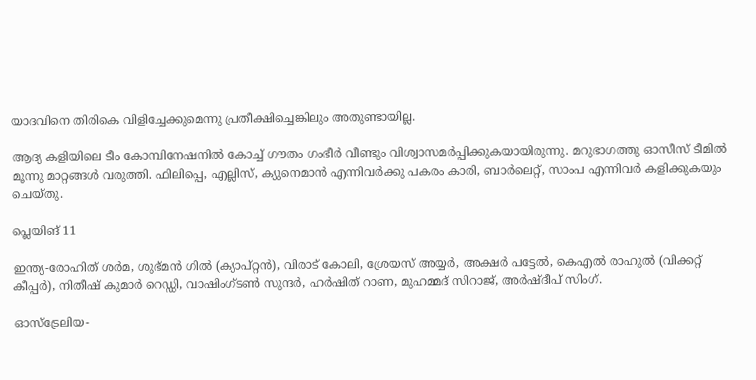യാദവിനെ തിരികെ വിളിച്ചേക്കുമെന്നു പ്രതീക്ഷിച്ചെങ്കിലും അതുണ്ടായില്ല.

ആദ്യ കളിയിലെ ടീം കോമ്പിനേഷനില്‍ കോച്ച് ഗൗതം ഗംഭീര്‍ വീണ്ടും വിശ്വാസമര്‍പ്പിക്കുകയായിരുന്നു. മറുഭാഗത്തു ഓസീസ് ടീമില്‍ മൂന്നു മാറ്റങ്ങള്‍ വരുത്തി. ഫിലിപ്പെ, എല്ലിസ്, ക്യുനെമാന്‍ എന്നിവര്‍ക്കു പകരം കാരി, ബാര്‍ലെറ്റ്, സാംപ എന്നിവര്‍ കളിക്കുകയും ചെയ്തു.

പ്ലെയിങ് 11

ഇന്ത്യ-രോഹിത് ശര്‍മ, ശുഭ്മന്‍ ഗില്‍ (ക്യാപ്റ്റന്‍), വിരാട് കോലി, ശ്രേയസ് അയ്യര്‍, അക്ഷര്‍ പട്ടേല്‍, കെഎല്‍ രാഹുല്‍ (വിക്കറ്റ് കീപ്പര്‍), നിതീഷ് കുമാര്‍ റെഡ്ഡി, വാഷിംഗ്ടണ്‍ സുന്ദര്‍, ഹര്‍ഷിത് റാണ, മുഹമ്മദ് സിറാജ്, അര്‍ഷ്ദീപ് സിംഗ്.

ഓസ്‌ട്രേലിയ-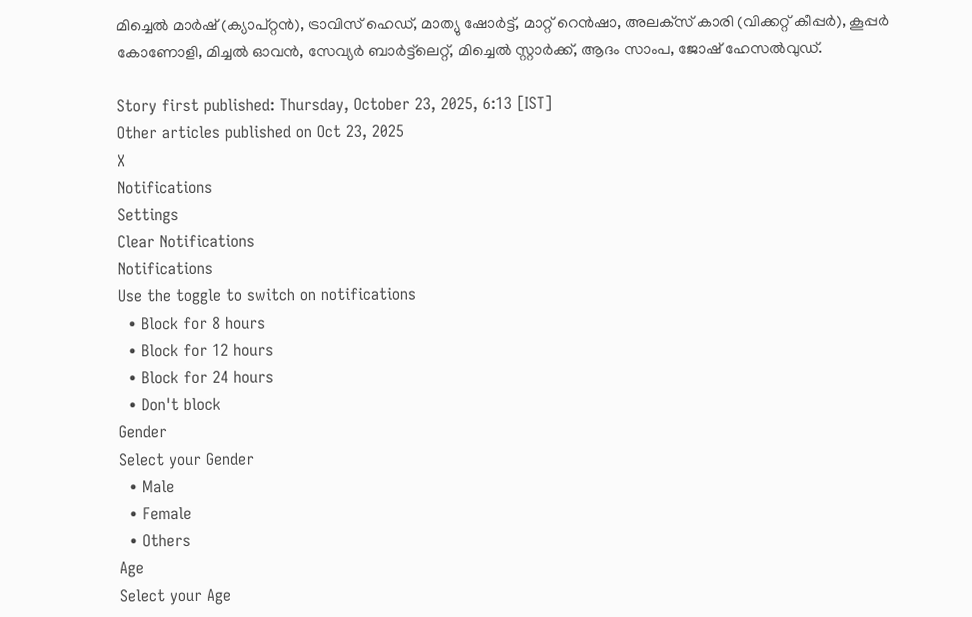മിച്ചെല്‍ മാര്‍ഷ് (ക്യാപ്റ്റന്‍), ട്രാവിസ് ഹെഡ്, മാത്യു ഷോര്‍ട്ട്, മാറ്റ് റെന്‍ഷാ, അലക്‌സ് കാരി (വിക്കറ്റ് കീപ്പര്‍), കൂപ്പര്‍ കോണോളി, മിച്ചല്‍ ഓവന്‍, സേവ്യര്‍ ബാര്‍ട്ട്‌ലെറ്റ്, മിച്ചെല്‍ സ്റ്റാര്‍ക്ക്, ആദം സാംപ, ജോഷ് ഹേസല്‍വുഡ്.

Story first published: Thursday, October 23, 2025, 6:13 [IST]
Other articles published on Oct 23, 2025
X
Notifications
Settings
Clear Notifications
Notifications
Use the toggle to switch on notifications
  • Block for 8 hours
  • Block for 12 hours
  • Block for 24 hours
  • Don't block
Gender
Select your Gender
  • Male
  • Female
  • Others
Age
Select your Age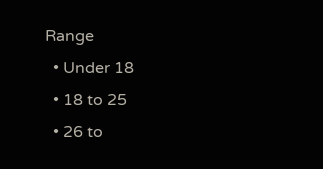Range
  • Under 18
  • 18 to 25
  • 26 to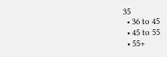35
  • 36 to 45
  • 45 to 55
  • 55+